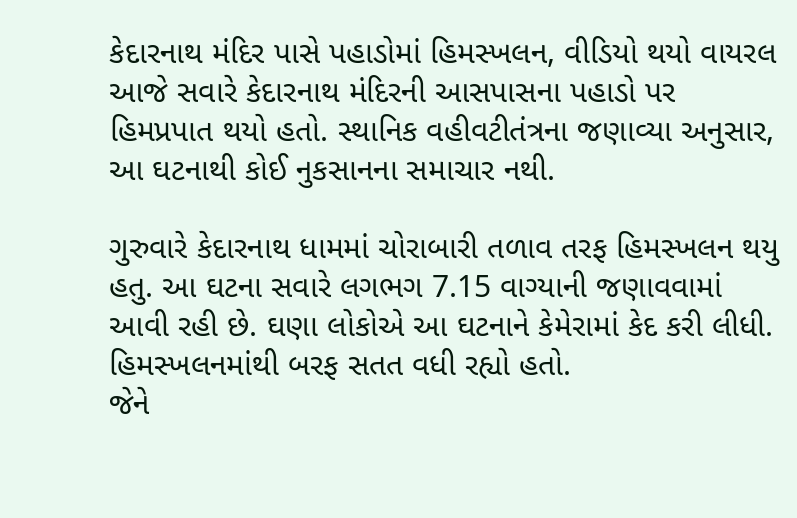કેદારનાથ મંદિર પાસે પહાડોમાં હિમસ્ખલન, વીડિયો થયો વાયરલ
આજે સવારે કેદારનાથ મંદિરની આસપાસના પહાડો પર હિમપ્રપાત થયો હતો. સ્થાનિક વહીવટીતંત્રના જણાવ્યા અનુસાર, આ ઘટનાથી કોઈ નુકસાનના સમાચાર નથી.

ગુરુવારે કેદારનાથ ધામમાં ચોરાબારી તળાવ તરફ હિમસ્ખલન થયુ હતુ. આ ઘટના સવારે લગભગ 7.15 વાગ્યાની જણાવવામાં આવી રહી છે. ઘણા લોકોએ આ ઘટનાને કેમેરામાં કેદ કરી લીધી. હિમસ્ખલનમાંથી બરફ સતત વધી રહ્યો હતો.
જેને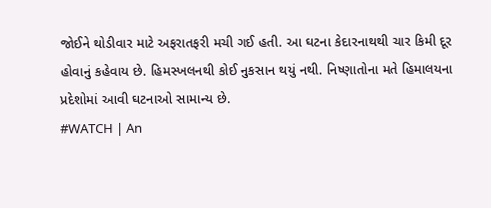જોઈને થોડીવાર માટે અફરાતફરી મચી ગઈ હતી. આ ઘટના કેદારનાથથી ચાર કિમી દૂર હોવાનું કહેવાય છે. હિમસ્ખલનથી કોઈ નુકસાન થયું નથી. નિષ્ણાતોના મતે હિમાલયના પ્રદેશોમાં આવી ઘટનાઓ સામાન્ય છે.
#WATCH | An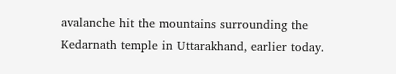avalanche hit the mountains surrounding the Kedarnath temple in Uttarakhand, earlier today.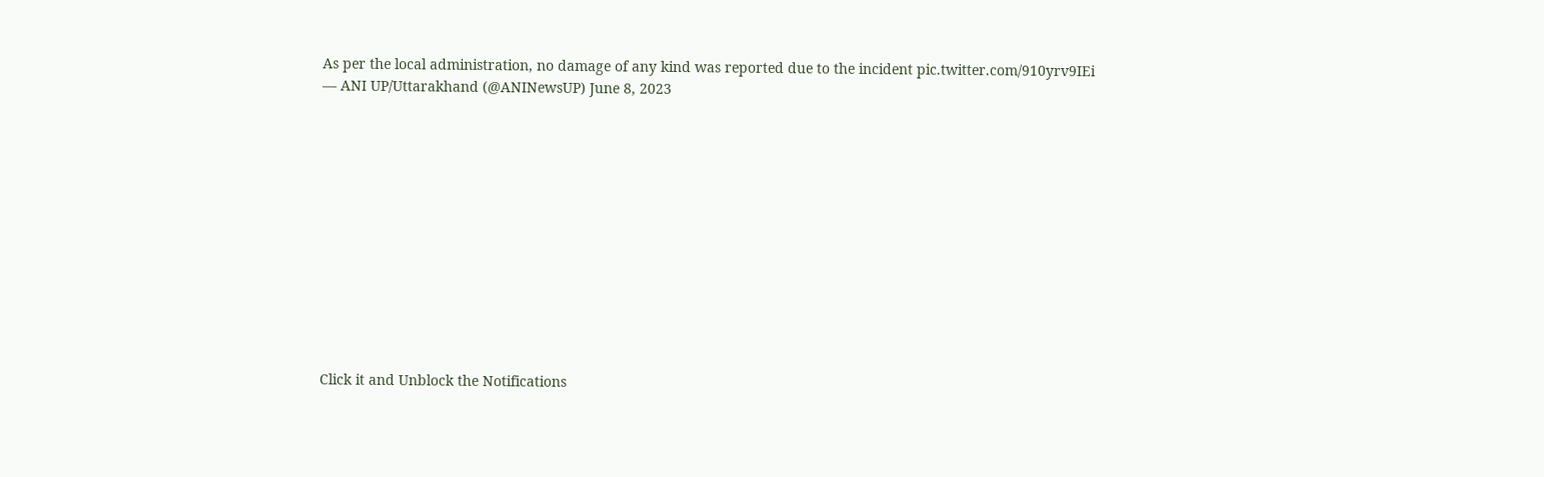As per the local administration, no damage of any kind was reported due to the incident pic.twitter.com/910yrv9IEi
— ANI UP/Uttarakhand (@ANINewsUP) June 8, 2023












Click it and Unblock the Notifications